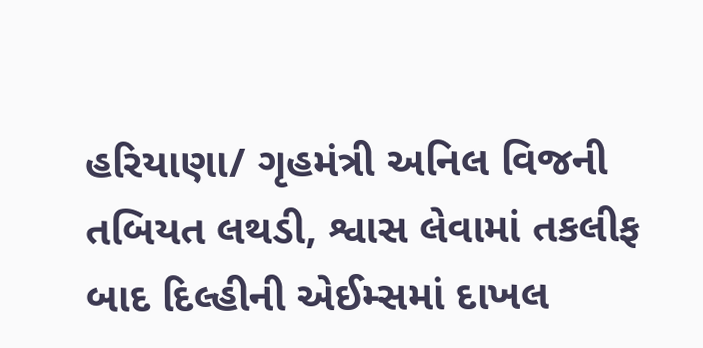હરિયાણા/ ગૃહમંત્રી અનિલ વિજની તબિયત લથડી, શ્વાસ લેવામાં તકલીફ બાદ દિલ્હીની એઈમ્સમાં દાખલ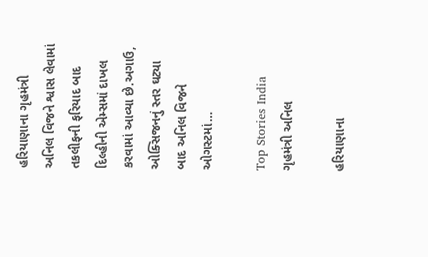હરિયાણાના ગૃહમંત્રી અનિલ વિજને શ્વાસ લેવામાં તકલીફની ફરિયાદ બાદ દિલ્હીની એમ્સમાં દાખલ કરવામાં આવ્યા છે.અગાઉ, ઓક્સિજનનું સ્તર ઘટ્યા બાદ અનિલ વિજને ઓગસ્ટમાં…

Top Stories India
ગૃહમંત્રી અનિલ

હરિયાણાના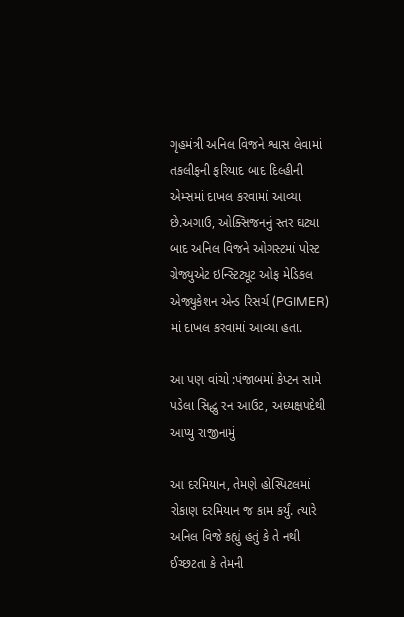ગૃહમંત્રી અનિલ વિજને શ્વાસ લેવામાં તકલીફની ફરિયાદ બાદ દિલ્હીની એમ્સમાં દાખલ કરવામાં આવ્યા છે.અગાઉ, ઓક્સિજનનું સ્તર ઘટ્યા બાદ અનિલ વિજને ઓગસ્ટમાં પોસ્ટ ગ્રેજ્યુએટ ઇન્સ્ટિટ્યૂટ ઓફ મેડિકલ એજ્યુકેશન એન્ડ રિસર્ચ (PGIMER) માં દાખલ કરવામાં આવ્યા હતા.

આ પણ વાંચો :પંજાબમાં કેપ્ટન સામે પડેલા સિદ્ધુ રન આઉટ, અધ્યક્ષપદેથી આપ્યુ રાજીનામું

આ દરમિયાન, તેમણે હોસ્પિટલમાં રોકાણ દરમિયાન જ કામ કર્યું. ત્યારે અનિલ વિજે કહ્યું હતું કે તે નથી ઈચ્છટતા કે તેમની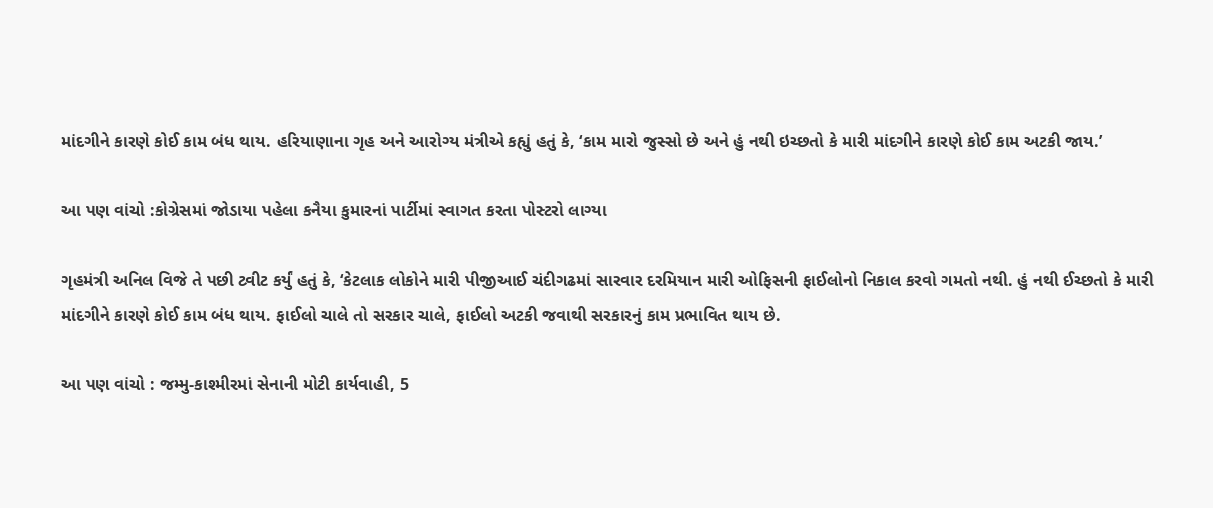માંદગીને કારણે કોઈ કામ બંધ થાય. હરિયાણાના ગૃહ અને આરોગ્ય મંત્રીએ કહ્યું હતું કે, ‘કામ મારો જુસ્સો છે અને હું નથી ઇચ્છતો કે મારી માંદગીને કારણે કોઈ કામ અટકી જાય.’

આ પણ વાંચો :કોગ્રેસમાં જોડાયા પહેલા કનૈયા કુમારનાં પાર્ટીમાં સ્વાગત કરતા પોસ્ટરો લાગ્યા

ગૃહમંત્રી અનિલ વિજે તે પછી ટ્વીટ કર્યું હતું કે, ‘કેટલાક લોકોને મારી પીજીઆઈ ચંદીગઢમાં સારવાર દરમિયાન મારી ઓફિસની ફાઈલોનો નિકાલ કરવો ગમતો નથી. હું નથી ઈચ્છતો કે મારી માંદગીને કારણે કોઈ કામ બંધ થાય. ફાઈલો ચાલે તો સરકાર ચાલે, ફાઈલો અટકી જવાથી સરકારનું કામ પ્રભાવિત થાય છે.

આ પણ વાંચો : જમ્મુ-કાશ્મીરમાં સેનાની મોટી કાર્યવાહી, 5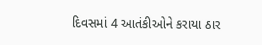દિવસમાં 4 આતંકીઓને કરાયા ઠાર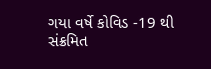ગયા વર્ષે કોવિડ -19 થી સંક્રમિત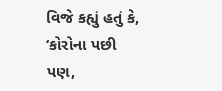વિજે કહ્યું હતું કે, ‘કોરોના પછી પણ,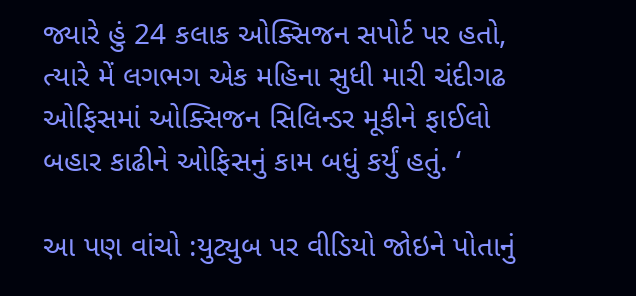જ્યારે હું 24 કલાક ઓક્સિજન સપોર્ટ પર હતો, ત્યારે મેં લગભગ એક મહિના સુધી મારી ચંદીગઢ  ઓફિસમાં ઓક્સિજન સિલિન્ડર મૂકીને ફાઈલો બહાર કાઢીને ઓફિસનું કામ બધું કર્યું હતું. ‘

આ પણ વાંચો :યુટ્યુબ પર વીડિયો જોઇને પોતાનું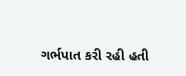ગર્ભપાત કરી રહી હતી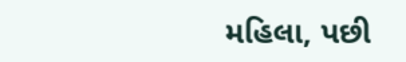મહિલા, પછી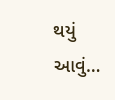થયું આવું…